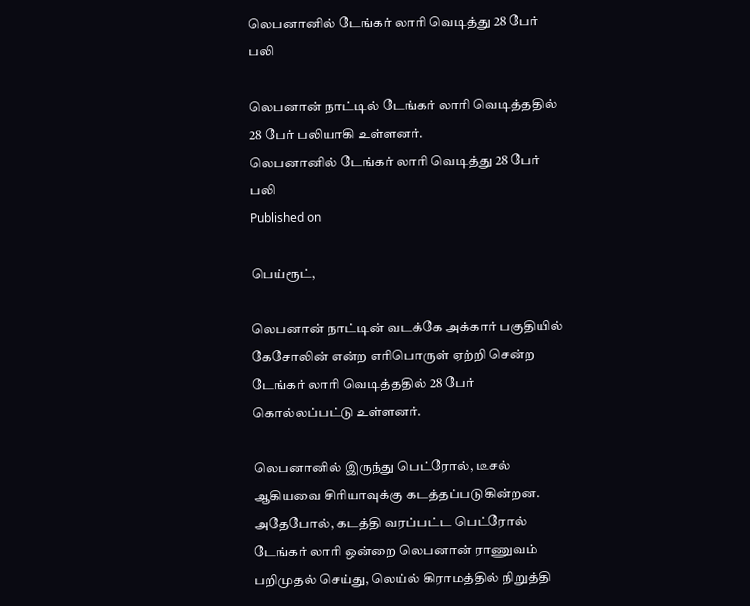லெபனானில் டேங்கர் லாரி வெடித்து 28 பேர் பலி

லெபனான் நாட்டில் டேங்கர் லாரி வெடித்ததில் 28 பேர் பலியாகி உள்ளனர்.
லெபனானில் டேங்கர் லாரி வெடித்து 28 பேர் பலி
Published on

பெய்ரூட்,

லெபனான் நாட்டின் வடக்கே அக்கார் பகுதியில் கேசோலின் என்ற எரிபொருள் ஏற்றி சென்ற டேங்கர் லாரி வெடித்ததில் 28 பேர் கொல்லப்பட்டு உள்ளனர்.

லெபனானில் இருந்து பெட்ரோல், டீசல் ஆகியவை சிரியாவுக்கு கடத்தப்படுகின்றன. அதேபோல், கடத்தி வரப்பட்ட பெட்ரோல் டேங்கர் லாரி ஒன்றை லெபனான் ராணுவம் பறிமுதல் செய்து, லெய்ல் கிராமத்தில் நிறுத்தி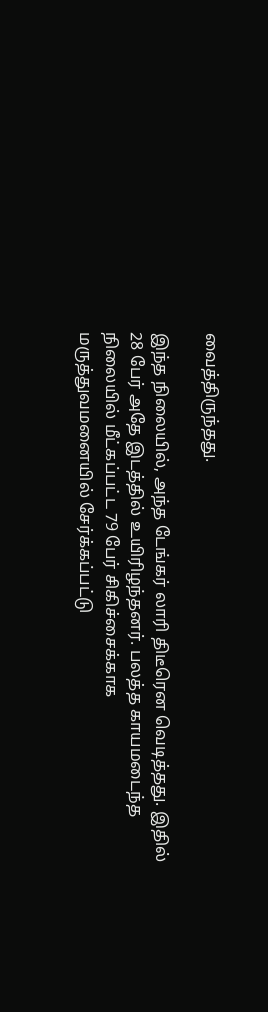வைத்திருந்தது.

இந்த நிலையில், அந்த டேங்கர் லாரி திடீரென வெடித்தது. இதில் 28 பேர் அதே இடத்தில் உயிரிழந்தனர். பலத்த காயமடைந்த நிலையில் மீட்கப்பட்ட 79 பேர் சிகிச்சைக்காக மருத்துவமனையில் சேர்க்கப்பட்டு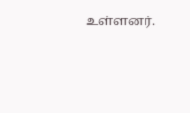உள்ளனர்.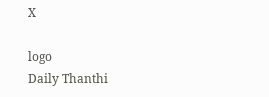X

logo
Daily Thanthi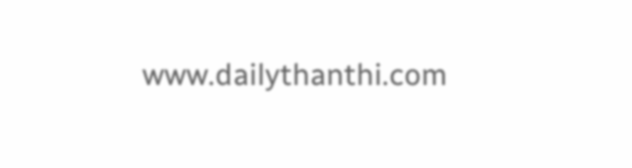www.dailythanthi.com